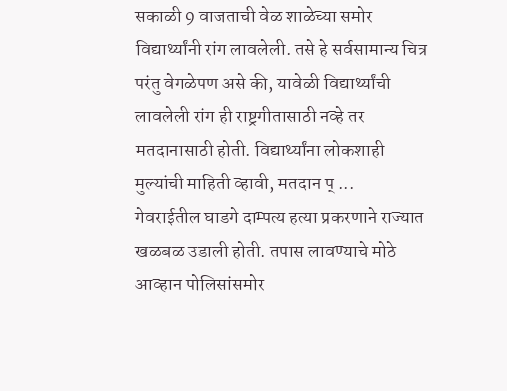सकाळी 9 वाजताची वेळ शाळेच्या समोर विद्यार्थ्यांनी रांग लावलेली. तसे हे सर्वसामान्य चित्र परंतु वेगळेपण असे की, यावेळी विद्यार्थ्यांची लावलेली रांग ही राष्ट्रगीतासाठी नव्हे तर मतदानासाठी होती. विद्यार्थ्यांना लोकशाही मुल्यांची माहिती व्हावी, मतदान प् ...
गेवराईतील घाडगे दाम्पत्य हत्या प्रकरणाने राज्यात खळबळ उडाली होती. तपास लावण्याचे मोठे आव्हान पोलिसांसमोर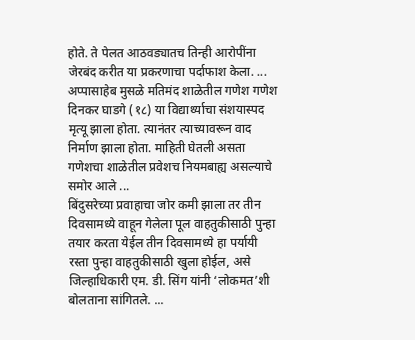होते. ते पेलत आठवड्यातच तिन्ही आरोपींना जेरबंद करीत या प्रकरणाचा पर्दाफाश केला. ...
अप्पासाहेब मुसळे मतिमंद शाळेतील गणेश गणेश दिनकर घाडगे (१८) या विद्यार्थ्याचा संशयास्पद मृत्यू झाला होता. त्यानंतर त्याच्यावरून वाद निर्माण झाला होता. माहिती घेतली असता गणेशचा शाळेतील प्रवेशच नियमबाह्य असल्याचे समोर आले ...
बिंदुसरेच्या प्रवाहाचा जोर कमी झाला तर तीन दिवसामध्ये वाहून गेलेला पूल वाहतुकीसाठी पुन्हा तयार करता येईल तीन दिवसामध्ये हा पर्यायी रस्ता पुन्हा वाहतुकीसाठी खुला होईल, असे जिल्हाधिकारी एम. डी. सिंग यांनी ‘लोकमत’शी बोलताना सांगितले. ...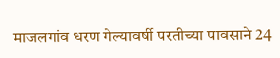माजलगांव धरण गेल्यावर्षी परतीच्या पावसाने 24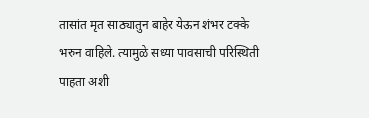तासांत मृत साठ्यातुन बाहेर येऊन शंभर टक्के भरुन वाहिले. त्यामुळे सध्या पावसाची परिस्थिती पाहता अशी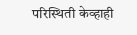परिस्थिती केव्हाही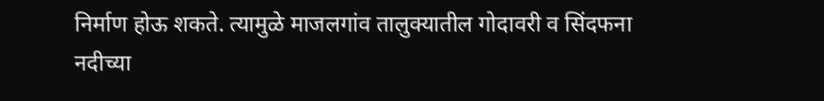निर्माण होऊ शकते. त्यामुळे माजलगांव तालुक्यातील गोदावरी व सिंदफना नदीच्या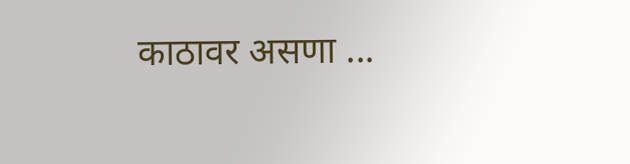काठावर असणा ...